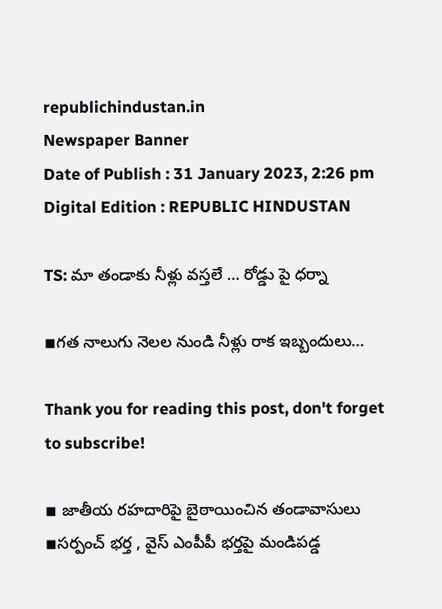republichindustan.in
Newspaper Banner
Date of Publish : 31 January 2023, 2:26 pm Digital Edition : REPUBLIC HINDUSTAN

TS: మా తండాకు నీళ్లు వస్తలే … రోడ్డు పై ధర్నా

◾గత నాలుగు నెలల నుండి నీళ్లు రాక ఇబ్బందులు…

Thank you for reading this post, don't forget to subscribe!

◾ జాతీయ రహదారిపై బైఠాయించిన తండావాసులు
◾సర్పంచ్ భర్త , వైస్ ఎంపీపీ భర్తపై మండిపడ్డ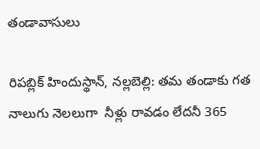తండావాసులు

రిపబ్లిక్ హిందుస్థాన్, నల్లబెల్లి: తమ తండాకు గత నాలుగు నెలలుగా  నీళ్లు రావడం లేదనీ 365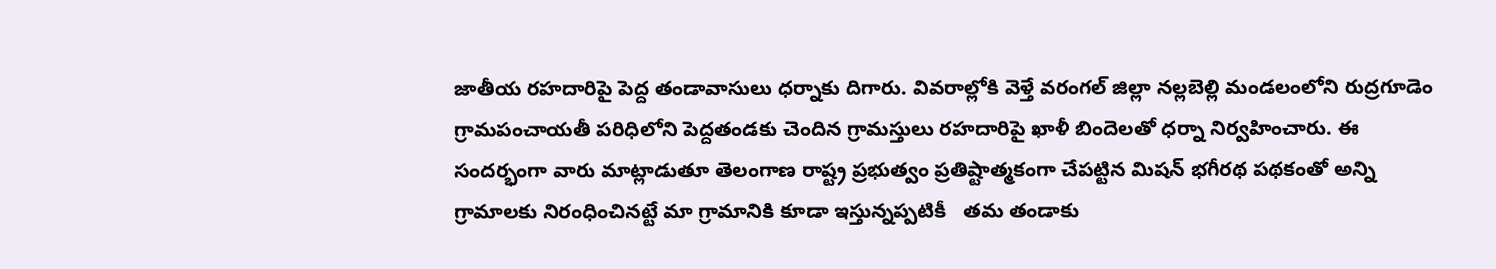జాతీయ రహదారిపై పెద్ద తండావాసులు ధర్నాకు దిగారు. వివరాల్లోకి వెళ్తే వరంగల్ జిల్లా నల్లబెల్లి మండలంలోని రుద్రగూడెం గ్రామపంచాయతీ పరిధిలోని పెద్దతండకు చెందిన గ్రామస్తులు రహదారిపై ఖాళీ బిందెలతో ధర్నా నిర్వహించారు. ఈ సందర్భంగా వారు మాట్లాడుతూ తెలంగాణ రాష్ట్ర ప్రభుత్వం ప్రతిష్టాత్మకంగా చేపట్టిన మిషన్ భగీరథ పథకంతో అన్ని గ్రామాలకు నిరంధించినట్టే మా గ్రామానికి కూడా ఇస్తున్నప్పటికీ   తమ తండాకు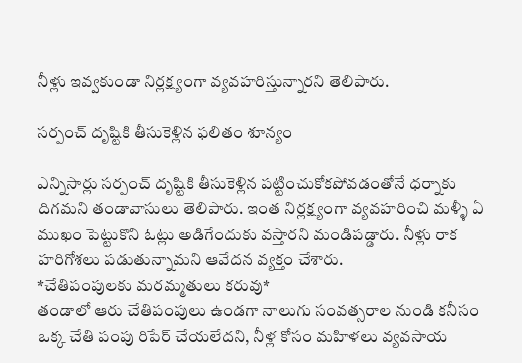నీళ్లు ఇవ్వకుండా నిర్లక్ష్యంగా వ్యవహరిస్తున్నారని తెలిపారు.

సర్పంచ్ దృష్టికి తీసుకెళ్లిన ఫలితం శూన్యం

ఎన్నిసార్లు సర్పంచ్ దృష్టికి తీసుకెళ్లిన పట్టించుకోకపోవడంతోనే ధర్నాకు దిగమని తండావాసులు తెలిపారు. ఇంత నిర్లక్ష్యంగా వ్యవహరించి మళ్ళీ ఏ ముఖం పెట్టుకొని ఓట్లు అడిగేందుకు వస్తారని మండిపడ్డారు. నీళ్లు రాక హరిగోశలు పడుతున్నామని ఆవేదన వ్యక్తం చేశారు.
*చేతిపంపులకు మరమ్మతులు కరువు*
తండాలో ఆరు చేతిపంపులు ఉండగా నాలుగు సంవత్సరాల నుండి కనీసం ఒక్క చేతి పంపు రిపేర్ చేయలేదని, నీళ్ల కోసం మహిళలు వ్యవసాయ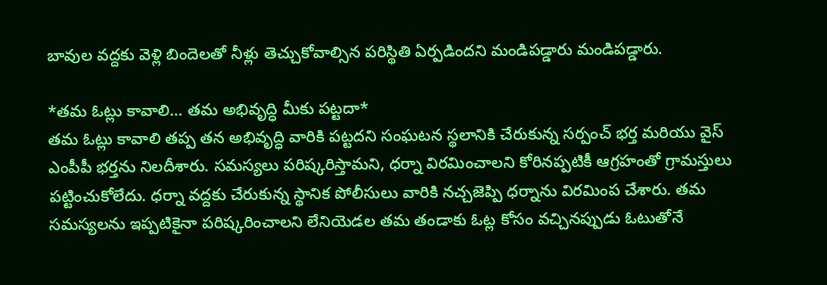బావుల వద్దకు వెళ్లి బిందెలతో నీళ్లు తెచ్చుకోవాల్సిన పరిస్థితి ఏర్పడిందని మండిపడ్డారు మండిపడ్డారు.

*తమ ఓట్లు కావాలి… తమ అభివృద్ధి మీకు పట్టదా*
తమ ఓట్లు కావాలి తప్ప తన అభివృద్ధి వారికి పట్టదని సంఘటన స్థలానికి చేరుకున్న సర్పంచ్ భర్త మరియు వైస్ ఎంపీపీ భర్తను నిలదీశారు. సమస్యలు పరిష్కరిస్తామని, ధర్నా విరమించాలని కోరినప్పటికీ ఆగ్రహంతో గ్రామస్తులు పట్టించుకోలేదు. ధర్నా వద్దకు చేరుకున్న స్థానిక పోలీసులు వారికి నచ్చజెప్పి ధర్నాను విరమింప చేశారు. తమ సమస్యలను ఇప్పటికైనా పరిష్కరించాలని లేనియెడల తమ తండాకు ఓట్ల కోసం వచ్చినప్పుడు ఓటుతోనే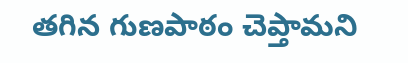తగిన గుణపాఠం చెప్తామని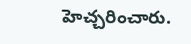హెచ్చరించారు.